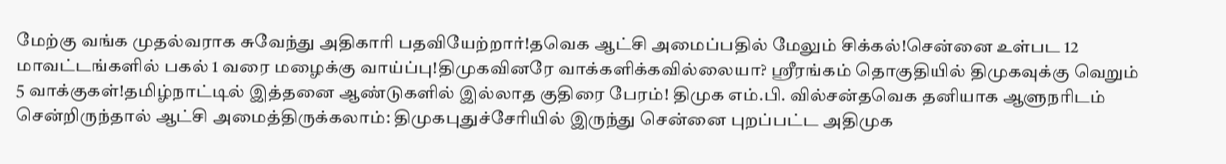மேற்கு வங்க முதல்வராக சுவேந்து அதிகாரி பதவியேற்றார்!தவெக ஆட்சி அமைப்பதில் மேலும் சிக்கல்!சென்னை உள்பட 12 மாவட்டங்களில் பகல் 1 வரை மழைக்கு வாய்ப்பு!திமுகவினரே வாக்களிக்கவில்லையா? ஸ்ரீரங்கம் தொகுதியில் திமுகவுக்கு வெறும் 5 வாக்குகள்!தமிழ்நாட்டில் இத்தனை ஆண்டுகளில் இல்லாத குதிரை பேரம்! திமுக எம்.பி. வில்சன்தவெக தனியாக ஆளுநரிடம் சென்றிருந்தால் ஆட்சி அமைத்திருக்கலாம்: திமுகபுதுச்சேரியில் இருந்து சென்னை புறப்பட்ட அதிமுக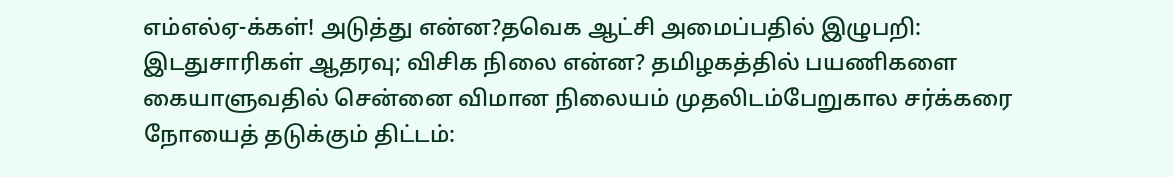எம்எல்ஏ-க்கள்! அடுத்து என்ன?தவெக ஆட்சி அமைப்பதில் இழுபறி: இடதுசாரிகள் ஆதரவு; விசிக நிலை என்ன? தமிழகத்தில் பயணிகளை கையாளுவதில் சென்னை விமான நிலையம் முதலிடம்பேறுகால சர்க்கரை நோயைத் தடுக்கும் திட்டம்: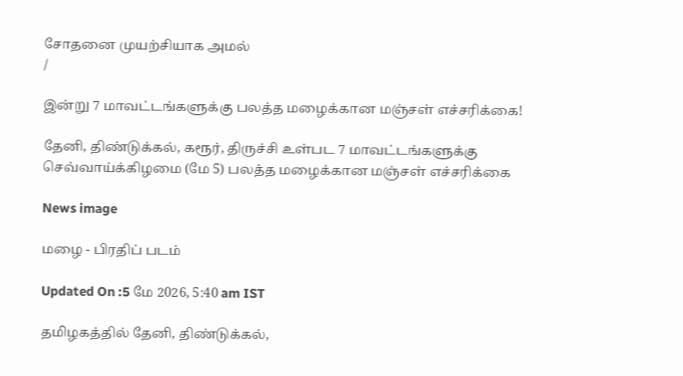சோதனை முயற்சியாக அமல்
/

இன்று 7 மாவட்டங்களுக்கு பலத்த மழைக்கான மஞ்சள் எச்சரிக்கை!

தேனி, திண்டுக்கல், கரூர், திருச்சி உள்பட 7 மாவட்டங்களுக்கு செவ்வாய்க்கிழமை (மே 5) பலத்த மழைக்கான மஞ்சள் எச்சரிக்கை

News image

மழை - பிரதிப் படம்

Updated On :5 மே 2026, 5:40 am IST

தமிழகத்தில் தேனி, திண்டுக்கல்,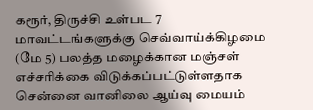கரூர், திருச்சி உள்பட 7 மாவட்டங்களுக்கு செவ்வாய்க்கிழமை (மே 5) பலத்த மழைக்கான மஞ்சள் எச்சரிக்கை விடுக்கப்பட்டுள்ளதாக சென்னை வானிலை ஆய்வு மையம்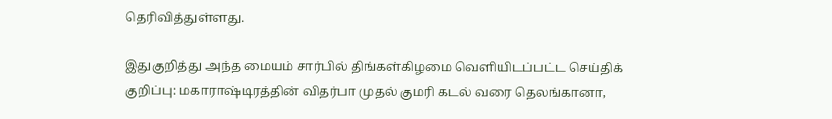தெரிவித்துள்ளது.

இதுகுறித்து அந்த மையம் சார்பில் திங்கள்கிழமை வெளியிடப்பட்ட செய்திக் குறிப்பு: மகாராஷ்டிரத்தின் விதர்பா முதல் குமரி கடல் வரை தெலங்கானா,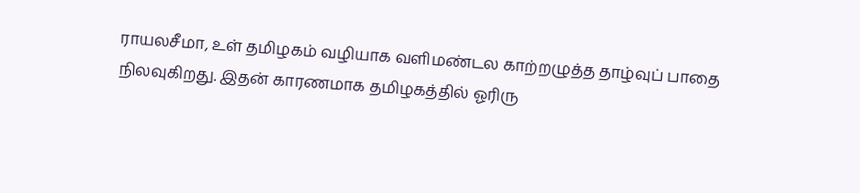ராயலசீமா, உள் தமிழகம் வழியாக வளிமண்டல காற்றழுத்த தாழ்வுப் பாதை நிலவுகிறது. இதன் காரணமாக தமிழகத்தில் ஓரிரு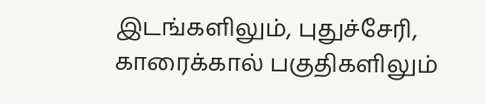இடங்களிலும், புதுச்சேரி, காரைக்கால் பகுதிகளிலும்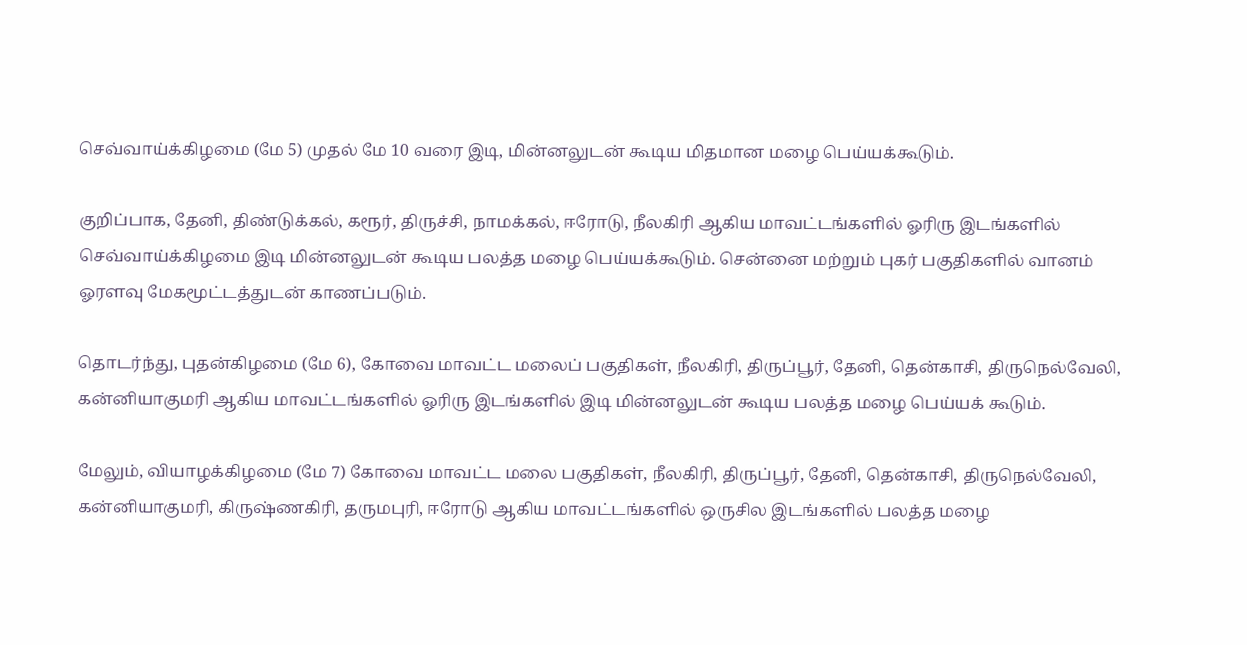செவ்வாய்க்கிழமை (மே 5) முதல் மே 10 வரை இடி, மின்னலுடன் கூடிய மிதமான மழை பெய்யக்கூடும்.

குறிப்பாக, தேனி, திண்டுக்கல், கரூர், திருச்சி, நாமக்கல், ஈரோடு, நீலகிரி ஆகிய மாவட்டங்களில் ஓரிரு இடங்களில் செவ்வாய்க்கிழமை இடி மின்னலுடன் கூடிய பலத்த மழை பெய்யக்கூடும். சென்னை மற்றும் புகர் பகுதிகளில் வானம் ஓரளவு மேகமூட்டத்துடன் காணப்படும்.

தொடர்ந்து, புதன்கிழமை (மே 6), கோவை மாவட்ட மலைப் பகுதிகள், நீலகிரி, திருப்பூர், தேனி, தென்காசி, திருநெல்வேலி, கன்னியாகுமரி ஆகிய மாவட்டங்களில் ஓரிரு இடங்களில் இடி மின்னலுடன் கூடிய பலத்த மழை பெய்யக் கூடும்.

மேலும், வியாழக்கிழமை (மே 7) கோவை மாவட்ட மலை பகுதிகள், நீலகிரி, திருப்பூர், தேனி, தென்காசி, திருநெல்வேலி, கன்னியாகுமரி, கிருஷ்ணகிரி, தருமபுரி, ஈரோடு ஆகிய மாவட்டங்களில் ஒருசில இடங்களில் பலத்த மழை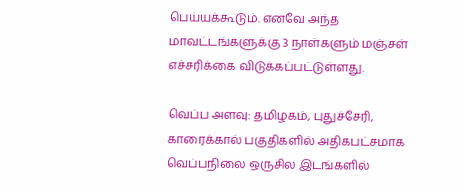பெய்யக்கூடும். எனவே அந்த மாவட்டங்களுக்கு 3 நாள்களும் மஞ்சள் எச்சரிக்கை விடுக்கப்பட்டுள்ளது.

வெப்ப அளவு: தமிழகம், புதுச்சேரி, காரைக்கால் பகுதிகளில் அதிகபட்சமாக வெப்பநிலை ஒருசில இடங்களில்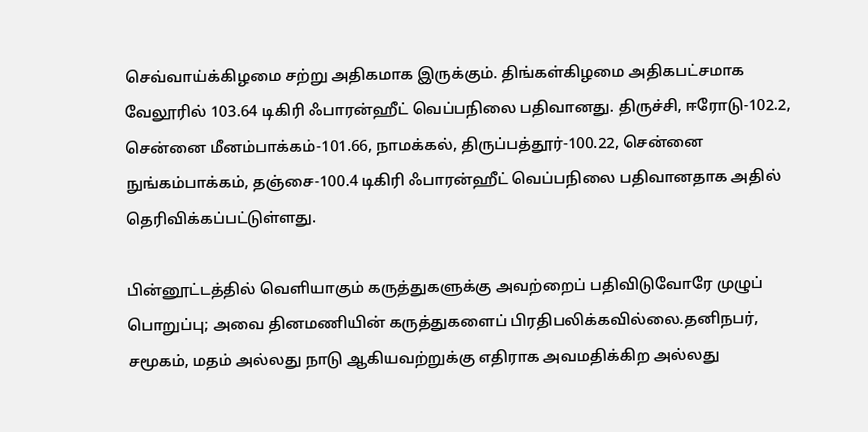செவ்வாய்க்கிழமை சற்று அதிகமாக இருக்கும். திங்கள்கிழமை அதிகபட்சமாக வேலூரில் 103.64 டிகிரி ஃபாரன்ஹீட் வெப்பநிலை பதிவானது. திருச்சி, ஈரோடு-102.2, சென்னை மீனம்பாக்கம்-101.66, நாமக்கல், திருப்பத்தூர்-100.22, சென்னை நுங்கம்பாக்கம், தஞ்சை-100.4 டிகிரி ஃபாரன்ஹீட் வெப்பநிலை பதிவானதாக அதில் தெரிவிக்கப்பட்டுள்ளது.

பின்னூட்டத்தில் வெளியாகும் கருத்துகளுக்கு அவற்றைப் பதிவிடுவோரே முழுப் பொறுப்பு; அவை தினமணியின் கருத்துகளைப் பிரதிபலிக்கவில்லை.தனிநபர், சமூகம், மதம் அல்லது நாடு ஆகியவற்றுக்கு எதிராக அவமதிக்கிற அல்லது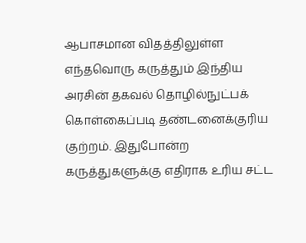ஆபாசமான விதத்திலுள்ள எந்தவொரு கருத்தும் இந்திய அரசின் தகவல் தொழில்நுட்பக் கொள்கைப்படி தண்டனைக்குரிய குற்றம். இதுபோன்ற கருத்துகளுக்கு எதிராக உரிய சட்ட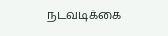நடவடிக்கை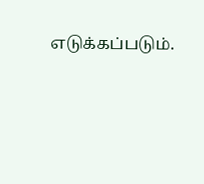எடுக்கப்படும்.